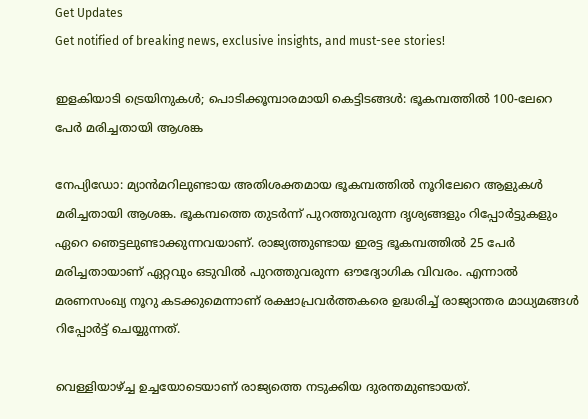Get Updates
Get notified of breaking news, exclusive insights, and must-see stories!

ഇളകിയാടി ട്രെയിനുകള്‍; പൊടിക്കൂമ്പാരമായി കെട്ടിടങ്ങള്‍: ഭൂകമ്പത്തില്‍ 100-ലേറെ പേര്‍ മരിച്ചതായി ആശങ്ക

നേപ്യിഡോ: മ്യാന്‍മറിലുണ്ടായ അതിശക്തമായ ഭൂകമ്പത്തില്‍ നൂറിലേറെ ആളുകള്‍ മരിച്ചതായി ആശങ്ക. ഭൂകമ്പത്തെ തുടര്‍ന്ന് പുറത്തുവരുന്ന ദൃശ്യങ്ങളും റിപ്പോര്‍ട്ടുകളും ഏറെ ഞെട്ടലുണ്ടാക്കുന്നവയാണ്. രാജ്യത്തുണ്ടായ ഇരട്ട ഭൂകമ്പത്തില്‍ 25 പേര്‍ മരിച്ചതായാണ് ഏറ്റവും ഒടുവില്‍ പുറത്തുവരുന്ന ഔദ്യോഗിക വിവരം. എന്നാല്‍ മരണസംഖ്യ നൂറു കടക്കുമെന്നാണ് രക്ഷാപ്രവര്‍ത്തകരെ ഉദ്ധരിച്ച് രാജ്യാന്തര മാധ്യമങ്ങള്‍ റിപ്പോര്‍ട്ട് ചെയ്യുന്നത്.

വെള്ളിയാഴ്ച്ച ഉച്ചയോടെയാണ് രാജ്യത്തെ നടുക്കിയ ദുരന്തമുണ്ടായത്.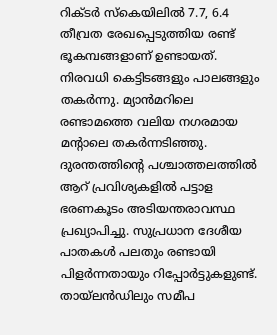റിക്ടര്‍ സ്‌കെയിലില്‍ 7.7, 6.4 തീവ്രത രേഖപ്പെടുത്തിയ രണ്ട് ഭൂകമ്പങ്ങളാണ് ഉണ്ടായത്. നിരവധി കെട്ടിടങ്ങളും പാലങ്ങളും തകര്‍ന്നു. മ്യാന്‍മറിലെ രണ്ടാമത്തെ വലിയ നഗരമായ മന്റാലെ തകര്‍ന്നടിഞ്ഞു. ദുരന്തത്തിന്റെ പശ്ചാത്തലത്തില്‍ ആറ് പ്രവിശ്യകളില്‍ പട്ടാള ഭരണകൂടം അടിയന്തരാവസ്ഥ പ്രഖ്യാപിച്ചു. സുപ്രധാന ദേശീയ പാതകള്‍ പലതും രണ്ടായി പിളര്‍ന്നതായും റിപ്പോര്‍ട്ടുകളുണ്ട്. തായ്ലന്‍ഡിലും സമീപ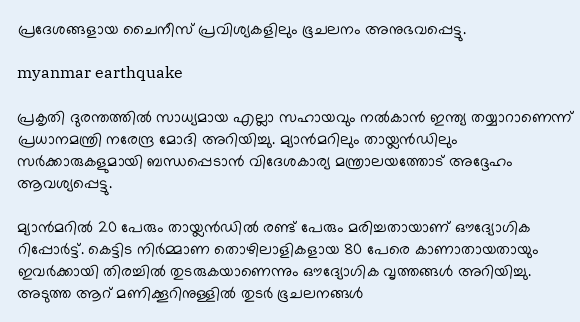പ്രദേശങ്ങളായ ചൈനീസ് പ്രവിശ്യകളിലും ഭൂചലനം അനുഭവപ്പെട്ടു.

myanmar earthquake

പ്രകൃതി ദുരന്തത്തില്‍ സാധ്യമായ എല്ലാ സഹായവും നല്‍കാന്‍ ഇന്ത്യ തയ്യാറാണെന്ന് പ്രധാനമന്ത്രി നരേന്ദ്ര മോദി അറിയിച്ചു. മ്യാന്‍മറിലും തായ്ലന്‍ഡിലും സര്‍ക്കാരുകളുമായി ബന്ധപ്പെടാന്‍ വിദേശകാര്യ മന്ത്രാലയത്തോട് അദ്ദേഹം ആവശ്യപ്പെട്ടു.

മ്യാന്‍മറില്‍ 20 പേരും തായ്ലന്‍ഡില്‍ രണ്ട് പേരും മരിച്ചതായാണ് ഔദ്യോഗിക റിപ്പോര്‍ട്ട്. കെട്ടിട നിര്‍മ്മാണ തൊഴിലാളികളായ 80 പേരെ കാണാതായതായും ഇവര്‍ക്കായി തിരച്ചില്‍ തുടരുകയാണെന്നും ഔദ്യോഗിക വൃത്തങ്ങള്‍ അറിയിച്ചു. അടുത്ത ആറ് മണിക്കൂറിനുള്ളില്‍ തുടര്‍ ഭൂചലനങ്ങള്‍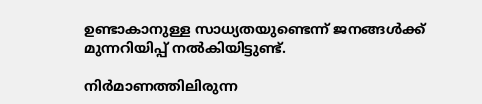ഉണ്ടാകാനുള്ള സാധ്യതയുണ്ടെന്ന് ജനങ്ങള്‍ക്ക് മുന്നറിയിപ്പ് നല്‍കിയിട്ടുണ്ട്.

നിര്‍മാണത്തിലിരുന്ന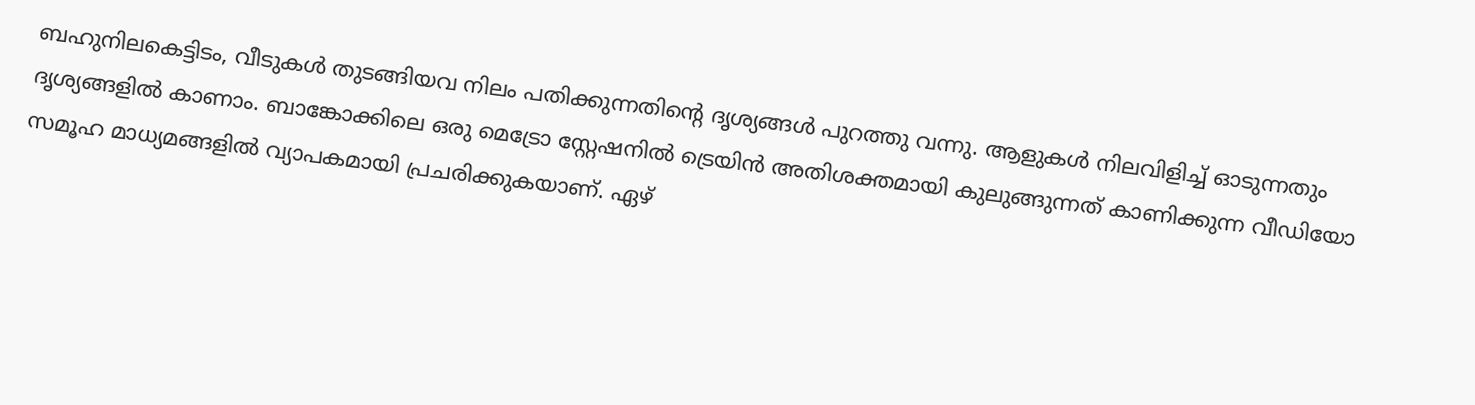ബഹുനിലകെട്ടിടം, വീടുകള്‍ തുടങ്ങിയവ നിലം പതിക്കുന്നതിന്റെ ദൃശ്യങ്ങള്‍ പുറത്തു വന്നു. ആളുകള്‍ നിലവിളിച്ച് ഓടുന്നതും ദൃശ്യങ്ങളില്‍ കാണാം. ബാങ്കോക്കിലെ ഒരു മെട്രോ സ്റ്റേഷനില്‍ ട്രെയിന്‍ അതിശക്തമായി കുലുങ്ങുന്നത് കാണിക്കുന്ന വീഡിയോ സമൂഹ മാധ്യമങ്ങളില്‍ വ്യാപകമായി പ്രചരിക്കുകയാണ്. ഏഴ്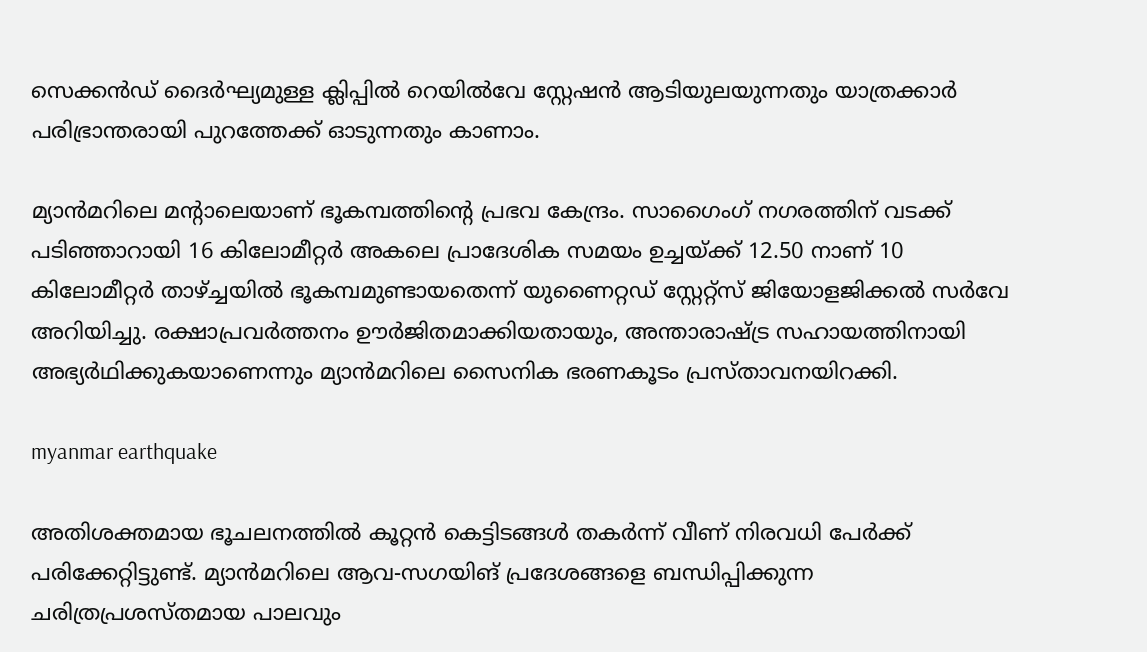സെക്കന്‍ഡ് ദൈര്‍ഘ്യമുള്ള ക്ലിപ്പില്‍ റെയില്‍വേ സ്റ്റേഷന്‍ ആടിയുലയുന്നതും യാത്രക്കാര്‍ പരിഭ്രാന്തരായി പുറത്തേക്ക് ഓടുന്നതും കാണാം.

മ്യാന്‍മറിലെ മന്റാലെയാണ് ഭൂകമ്പത്തിന്റെ പ്രഭവ കേന്ദ്രം. സാഗൈംഗ് നഗരത്തിന് വടക്ക് പടിഞ്ഞാറായി 16 കിലോമീറ്റര്‍ അകലെ പ്രാദേശിക സമയം ഉച്ചയ്ക്ക് 12.50 നാണ് 10 കിലോമീറ്റര്‍ താഴ്ച്ചയില്‍ ഭൂകമ്പമുണ്ടായതെന്ന് യുണൈറ്റഡ് സ്റ്റേറ്റ്സ് ജിയോളജിക്കല്‍ സര്‍വേ അറിയിച്ചു. രക്ഷാപ്രവര്‍ത്തനം ഊര്‍ജിതമാക്കിയതായും, അന്താരാഷ്ട്ര സഹായത്തിനായി അഭ്യര്‍ഥിക്കുകയാണെന്നും മ്യാന്‍മറിലെ സൈനിക ഭരണകൂടം പ്രസ്താവനയിറക്കി.

myanmar earthquake

അതിശക്തമായ ഭൂചലനത്തില്‍ കൂറ്റന്‍ കെട്ടിടങ്ങള്‍ തകര്‍ന്ന് വീണ് നിരവധി പേര്‍ക്ക് പരിക്കേറ്റിട്ടുണ്ട്. മ്യാന്‍മറിലെ ആവ-സഗയിങ് പ്രദേശങ്ങളെ ബന്ധിപ്പിക്കുന്ന ചരിത്രപ്രശസ്തമായ പാലവും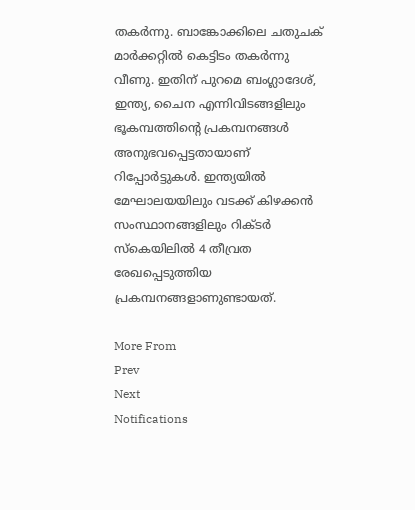തകര്‍ന്നു. ബാങ്കോക്കിലെ ചതുചക് മാര്‍ക്കറ്റില്‍ കെട്ടിടം തകര്‍ന്നു വീണു. ഇതിന് പുറമെ ബംഗ്ലാദേശ്, ഇന്ത്യ, ചൈന എന്നിവിടങ്ങളിലും ഭൂകമ്പത്തിന്റെ പ്രകമ്പനങ്ങള്‍ അനുഭവപ്പെട്ടതായാണ് റിപ്പോര്‍ട്ടുകള്‍. ഇന്ത്യയില്‍ മേഘാലയയിലും വടക്ക് കിഴക്കന്‍ സംസ്ഥാനങ്ങളിലും റിക്ടര്‍ സ്‌കെയിലില്‍ 4 തീവ്രത രേഖപ്പെടുത്തിയ പ്രകമ്പനങ്ങളാണുണ്ടായത്.

More From
Prev
Next
Notifications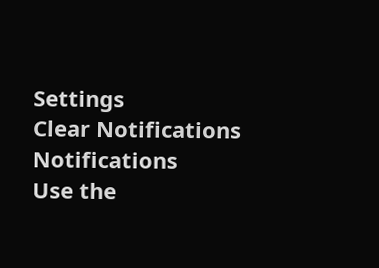Settings
Clear Notifications
Notifications
Use the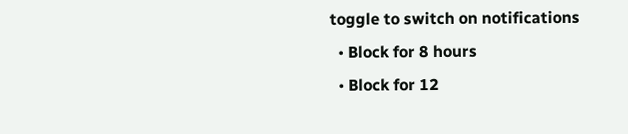toggle to switch on notifications
  • Block for 8 hours
  • Block for 12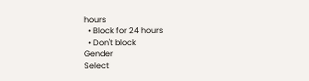hours
  • Block for 24 hours
  • Don't block
Gender
Select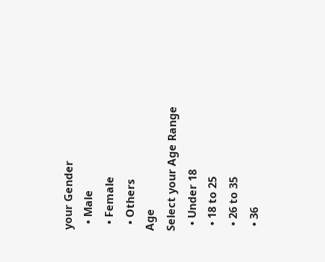your Gender
  • Male
  • Female
  • Others
Age
Select your Age Range
  • Under 18
  • 18 to 25
  • 26 to 35
  • 36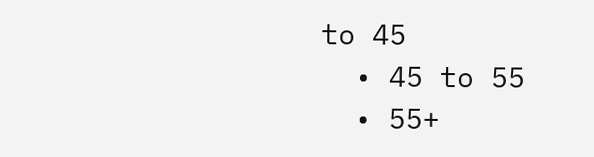to 45
  • 45 to 55
  • 55+